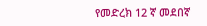የመድረክ 12 ኛ መደበኛ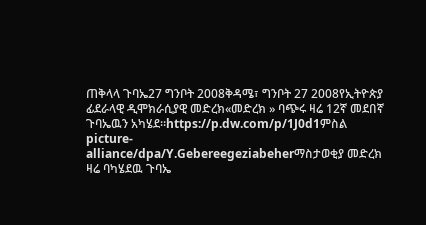ጠቅላላ ጉባኤ27 ግንቦት 2008ቅዳሜ፣ ግንቦት 27 2008የኢትዮጵያ ፊደራላዊ ዲሞክራሲያዊ መድረክ«መድረክ » ባጭሩ ዛሬ 12ኛ መደበኛ ጉባኤዉን አካሄደ።https://p.dw.com/p/1J0d1ምስል picture-alliance/dpa/Y.Gebereegeziabeherማስታወቂያ መድረክ ዛሬ ባካሄደዉ ጉባኤ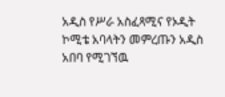አዲስ የሥራ አስፈጻሚና የኦዲት ኮሚቴ አባላትን መምረጡን አዲስ አበባ የሚገኘዉ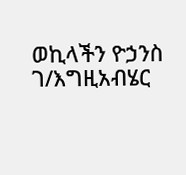ወኪላችን ዮኃንስ ገ/እግዚአብሄር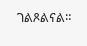ገልጾልናል።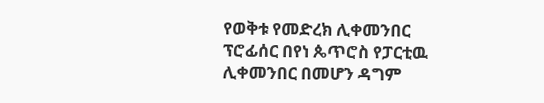የወቅቱ የመድረክ ሊቀመንበር ፕሮፊሰር በየነ ጴጥሮስ የፓርቲዉ ሊቀመንበር በመሆን ዳግም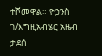ተሾመዋል። ዮኃንስ ገ/እግዚአብሄር አዜብ ታደሰ